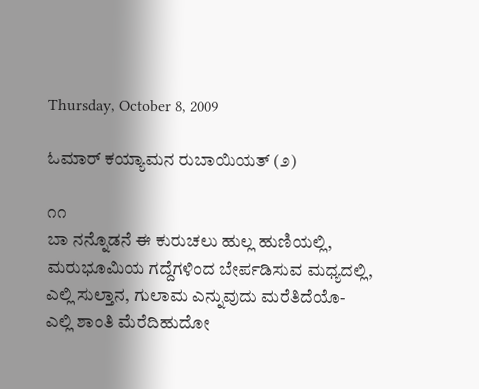Thursday, October 8, 2009

ಓಮಾರ್ ಕಯ್ಯಾಮನ ರುಬಾಯಿಯತ್ (೨)

೧೧
ಬಾ ನನ್ನೊಡನೆ ಈ ಕುರುಚಲು ಹುಲ್ಲ ಹುಣಿಯಲ್ಲಿ,
ಮರುಭೂಮಿಯ ಗದ್ದೆಗಳಿಂದ ಬೇರ್ಪಡಿಸುವ ಮಧ್ಯದಲ್ಲಿ,
ಎಲ್ಲಿ ಸುಲ್ತಾನ, ಗುಲಾಮ ಎನ್ನುವುದು ಮರೆತಿದೆಯೊ-
ಎಲ್ಲಿ ಶಾಂತಿ ಮೆರೆದಿಹುದೋ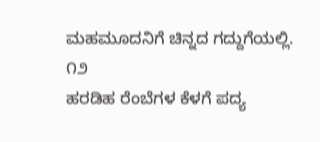ಮಹಮೂದನಿಗೆ ಚಿನ್ನದ ಗದ್ದುಗೆಯಲ್ಲಿ.
೧೨
ಹರಡಿಹ ರೆಂಬೆಗಳ ಕೆಳಗೆ ಪದ್ಯ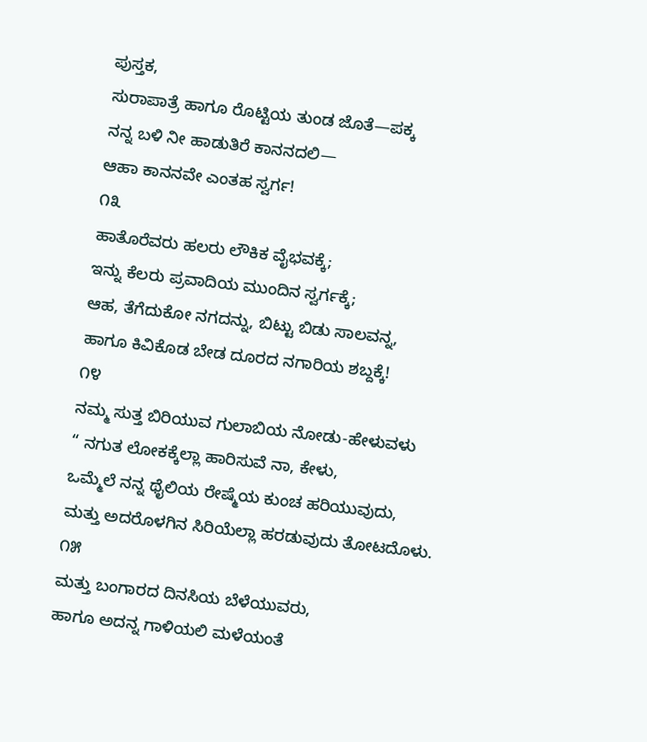ಪುಸ್ತಕ,
ಸುರಾಪಾತ್ರೆ ಹಾಗೂ ರೊಟ್ಟಿಯ ತುಂಡ ಜೊತೆ—ಪಕ್ಕ
ನನ್ನ ಬಳಿ ನೀ ಹಾಡುತಿರೆ ಕಾನನದಲಿ—
ಆಹಾ ಕಾನನವೇ ಎಂತಹ ಸ್ವರ್ಗ!
೧೩
ಹಾತೊರೆವರು ಹಲರು ಲೌಕಿಕ ವೈಭವಕ್ಕೆ;
ಇನ್ನು ಕೆಲರು ಪ್ರವಾದಿಯ ಮುಂದಿನ ಸ್ವರ್ಗಕ್ಕೆ;
ಆಹ, ತೆಗೆದುಕೋ ನಗದನ್ನು, ಬಿಟ್ಟು ಬಿಡು ಸಾಲವನ್ನ,
ಹಾಗೂ ಕಿವಿಕೊಡ ಬೇಡ ದೂರದ ನಗಾರಿಯ ಶಬ್ದಕ್ಕೆ!
೧೪
ನಮ್ಮ ಸುತ್ತ ಬಿರಿಯುವ ಗುಲಾಬಿಯ ನೋಡು-ಹೇಳುವಳು
“ ನಗುತ ಲೋಕಕ್ಕೆಲ್ಲಾ ಹಾರಿಸುವೆ ನಾ, ಕೇಳು,
ಒಮ್ಮೆಲೆ ನನ್ನ ಥೈಲಿಯ ರೇಷ್ಮೆಯ ಕುಂಚ ಹರಿಯುವುದು,
ಮತ್ತು ಅದರೊಳಗಿನ ಸಿರಿಯೆಲ್ಲಾ ಹರಡುವುದು ತೋಟದೊಳು.
೧೫
ಮತ್ತು ಬಂಗಾರದ ದಿನಸಿಯ ಬೆಳೆಯುವರು,
ಹಾಗೂ ಅದನ್ನ ಗಾಳಿಯಲಿ ಮಳೆಯಂತೆ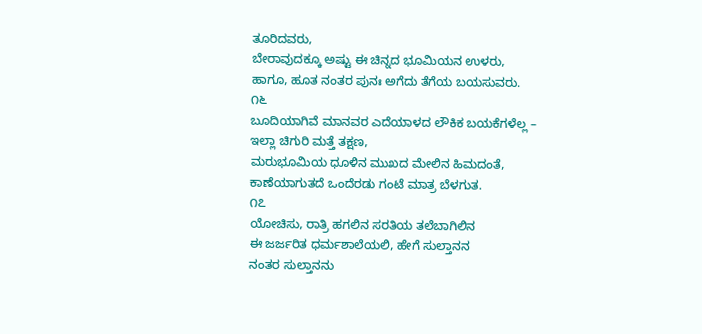ತೂರಿದವರು,
ಬೇರಾವುದಕ್ಕೂ ಅಷ್ಟು ಈ ಚಿನ್ನದ ಭೂಮಿಯನ ಉಳರು,
ಹಾಗೂ, ಹೂತ ನಂತರ ಪುನಃ ಅಗೆದು ತೆಗೆಯ ಬಯಸುವರು.
೧೬
ಬೂದಿಯಾಗಿವೆ ಮಾನವರ ಎದೆಯಾಳದ ಲೌಕಿಕ ಬಯಕೆಗಳೆಲ್ಲ –
ಇಲ್ಲಾ ಚಿಗುರಿ ಮತ್ತೆ ತಕ್ಷಣ,
ಮರುಭೂಮಿಯ ಧೂಳಿನ ಮುಖದ ಮೇಲಿನ ಹಿಮದಂತೆ,
ಕಾಣೆಯಾಗುತದೆ ಒಂದೆರಡು ಗಂಟೆ ಮಾತ್ರ ಬೆಳಗುತ.
೧೭
ಯೋಚಿಸು, ರಾತ್ರಿ ಹಗಲಿನ ಸರತಿಯ ತಲೆಬಾಗಿಲಿನ
ಈ ಜರ್ಜರಿತ ಧರ್ಮಶಾಲೆಯಲಿ, ಹೇಗೆ ಸುಲ್ತಾನನ
ನಂತರ ಸುಲ್ತಾನನು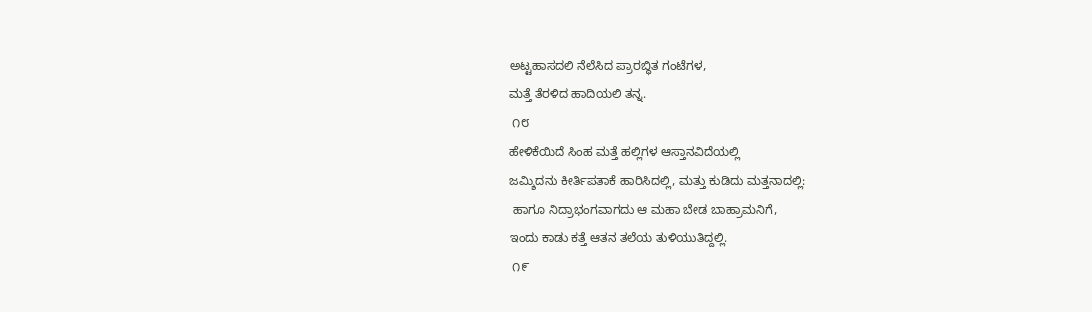ಅಟ್ಟಹಾಸದಲಿ ನೆಲೆಸಿದ ಪ್ರಾರಬ್ಧಿತ ಗಂಟೆಗಳ,
ಮತ್ತೆ ತೆರಳಿದ ಹಾದಿಯಲಿ ತನ್ನ.
 ೧೮
ಹೇಳಿಕೆಯಿದೆ ಸಿಂಹ ಮತ್ತೆ ಹಲ್ಲಿಗಳ ಆಸ್ತಾನವಿದೆಯಲ್ಲಿ
ಜಮ್ಶಿದನು ಕೀರ್ತಿಪತಾಕೆ ಹಾರಿಸಿದಲ್ಲಿ, ಮತ್ತು ಕುಡಿದು ಮತ್ತನಾದಲ್ಲಿ:
 ಹಾಗೂ ನಿದ್ರಾಭಂಗವಾಗದು ಆ ಮಹಾ ಬೇಡ ಬಾಹ್ರಾಮನಿಗೆ,
ಇಂದು ಕಾಡು ಕತ್ತೆ ಆತನ ತಲೆಯ ತುಳಿಯುತಿದ್ದಲ್ಲಿ.
 ೧೯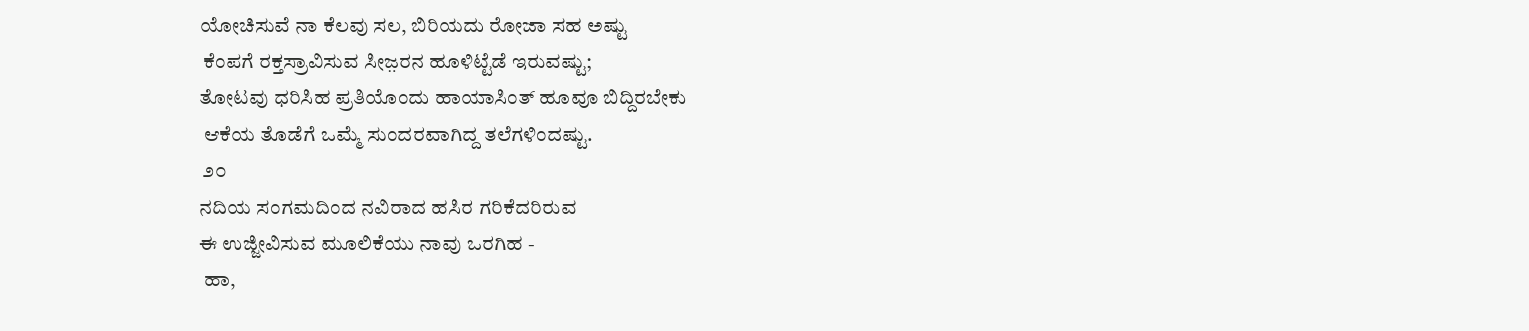ಯೋಚಿಸುವೆ ನಾ ಕೆಲವು ಸಲ, ಬಿರಿಯದು ರೋಜಾ ಸಹ ಅಷ್ಟು
 ಕೆಂಪಗೆ ರಕ್ತಸ್ರಾವಿಸುವ ಸೀಜ಼ರನ ಹೂಳಿಟ್ಟೆಡೆ ಇರುವಷ್ಟು;
ತೋಟವು ಧರಿಸಿಹ ಪ್ರತಿಯೊಂದು ಹಾಯಾಸಿಂತ್ ಹೂವೂ ಬಿದ್ದಿರಬೇಕು
 ಆಕೆಯ ತೊಡೆಗೆ ಒಮ್ಮೆ ಸುಂದರವಾಗಿದ್ದ ತಲೆಗಳಿಂದಷ್ಟು.
 ೨೦
ನದಿಯ ಸಂಗಮದಿಂದ ನವಿರಾದ ಹಸಿರ ಗರಿಕೆದರಿರುವ
ಈ ಉಜ್ಜೀವಿಸುವ ಮೂಲಿಕೆಯು ನಾವು ಒರಗಿಹ -
 ಹಾ,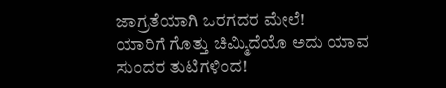ಜಾಗ್ರತೆಯಾಗಿ ಒರಗದರ ಮೇಲೆ!
ಯಾರಿಗೆ ಗೊತ್ತು ಚಿಮ್ಮಿದೆಯೊ ಅದು ಯಾವ ಸುಂದರ ತುಟಿಗಳಿಂದ!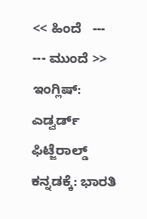<< ಹಿಂದೆ   ---       --- ಮುಂದೆ >>
ಇಂಗ್ಲಿಷ್: ಎಡ್ವರ್ಡ್ ಫಿಟ್ಜೆರಾಲ್ಡ್ ಕನ್ನಡಕ್ಕೆ: ಭಾರತಿ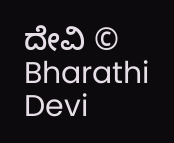ದೇವಿ © Bharathi Devi